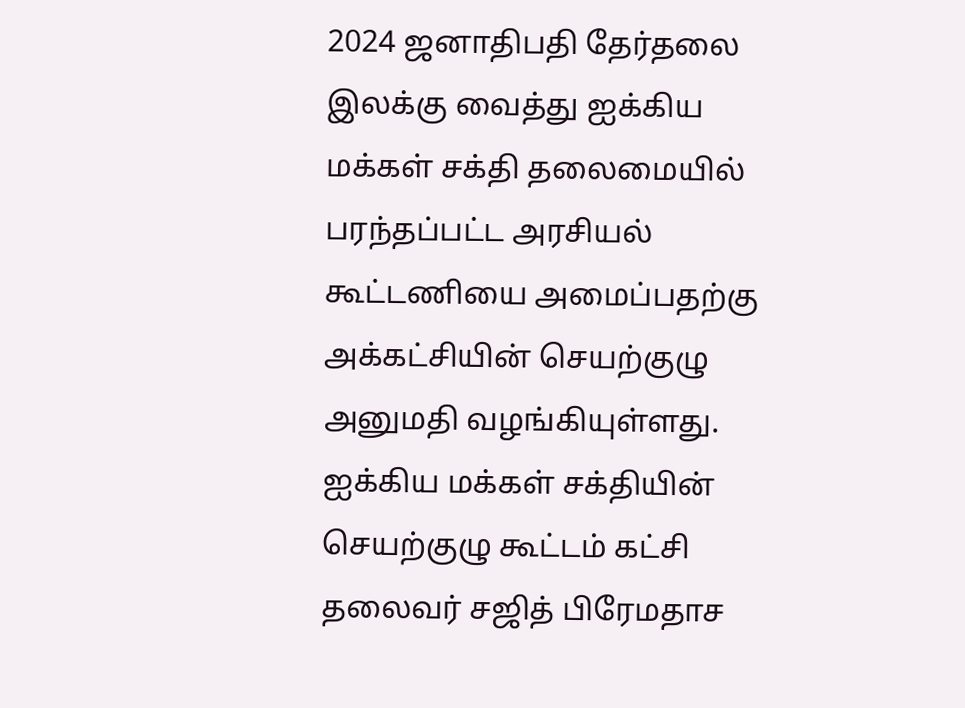2024 ஜனாதிபதி தேர்தலை இலக்கு வைத்து ஐக்கிய மக்கள் சக்தி தலைமையில் பரந்தப்பட்ட அரசியல் கூட்டணியை அமைப்பதற்கு அக்கட்சியின் செயற்குழு அனுமதி வழங்கியுள்ளது.
ஐக்கிய மக்கள் சக்தியின் செயற்குழு கூட்டம் கட்சி தலைவர் சஜித் பிரேமதாச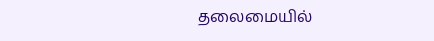தலைமையில்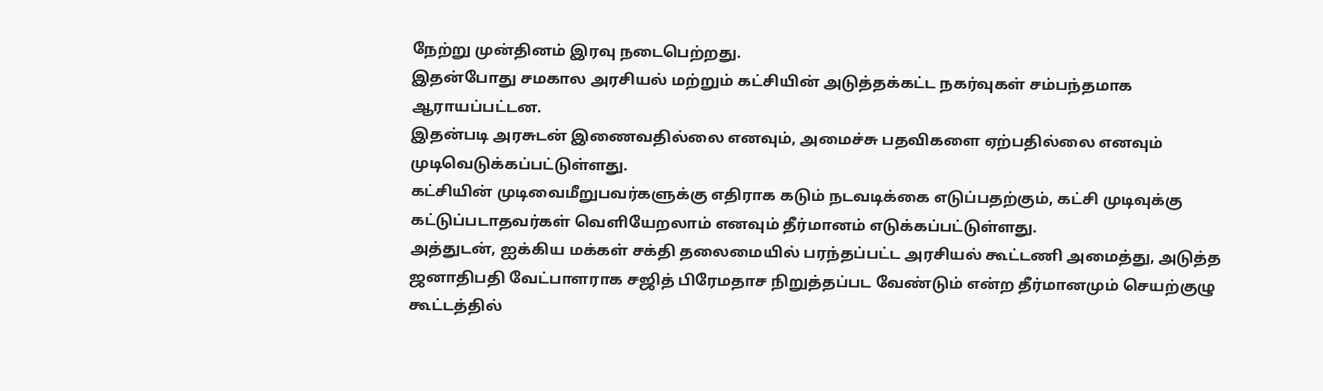நேற்று முன்தினம் இரவு நடைபெற்றது.
இதன்போது சமகால அரசியல் மற்றும் கட்சியின் அடுத்தக்கட்ட நகர்வுகள் சம்பந்தமாக ஆராயப்பட்டன.
இதன்படி அரசுடன் இணைவதில்லை எனவும், அமைச்சு பதவிகளை ஏற்பதில்லை எனவும் முடிவெடுக்கப்பட்டுள்ளது.
கட்சியின் முடிவைமீறுபவர்களுக்கு எதிராக கடும் நடவடிக்கை எடுப்பதற்கும், கட்சி முடிவுக்கு கட்டுப்படாதவர்கள் வெளியேறலாம் எனவும் தீர்மானம் எடுக்கப்பட்டுள்ளது.
அத்துடன், ஐக்கிய மக்கள் சக்தி தலைமையில் பரந்தப்பட்ட அரசியல் கூட்டணி அமைத்து, அடுத்த ஜனாதிபதி வேட்பாளராக சஜித் பிரேமதாச நிறுத்தப்பட வேண்டும் என்ற தீர்மானமும் செயற்குழு கூட்டத்தில்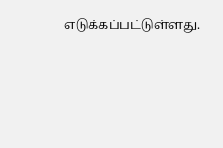எடுக்கப்பட்டுள்ளது.